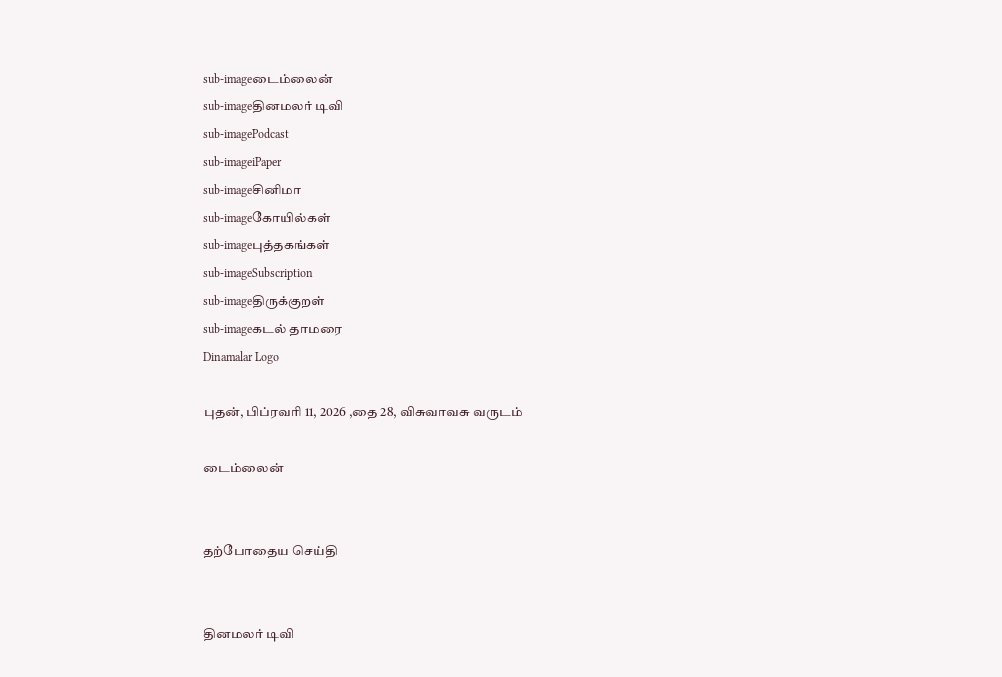sub-imageடைம்லைன்
sub-imageதினமலர் டிவி
sub-imagePodcast
sub-imageiPaper
sub-imageசினிமா
sub-imageகோயில்கள்
sub-imageபுத்தகங்கள்
sub-imageSubscription
sub-imageதிருக்குறள்
sub-imageகடல் தாமரை
Dinamalar Logo

புதன், பிப்ரவரி 11, 2026 ,தை 28, விசுவாவசு வருடம்

டைம்லைன்


தற்போதைய செய்தி


தினமலர் டிவி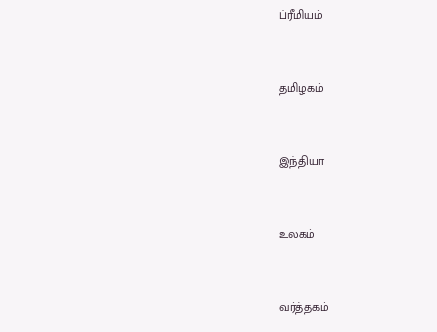ப்ரீமியம்


தமிழகம்


இந்தியா


உலகம்


வர்த்தகம்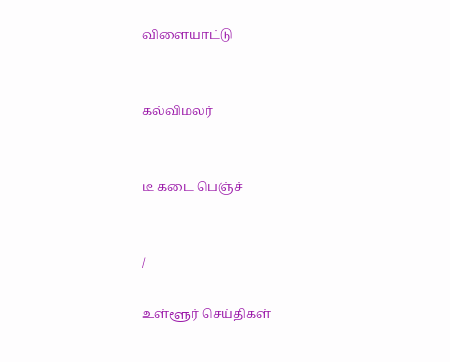விளையாட்டு


கல்விமலர்


டீ கடை பெஞ்ச்


/

உள்ளூர் செய்திகள்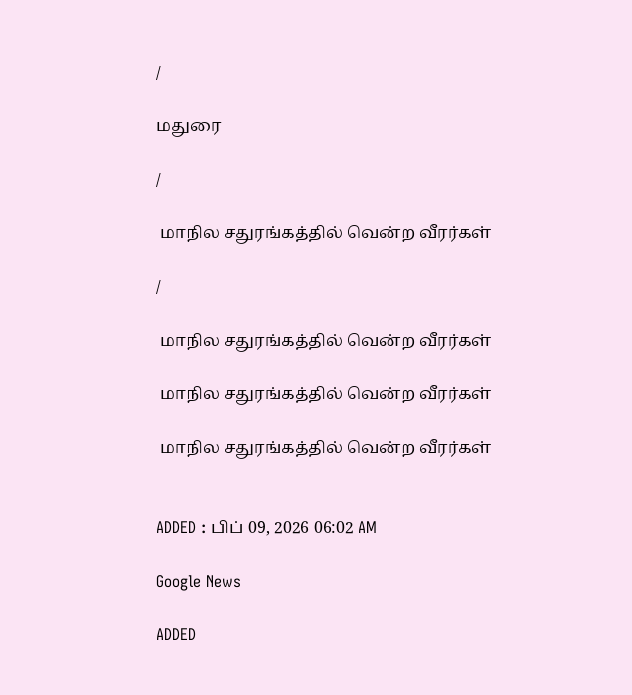/

மதுரை

/

 மாநில சதுரங்கத்தில் வென்ற வீரர்கள்

/

 மாநில சதுரங்கத்தில் வென்ற வீரர்கள்

 மாநில சதுரங்கத்தில் வென்ற வீரர்கள்

 மாநில சதுரங்கத்தில் வென்ற வீரர்கள்


ADDED : பிப் 09, 2026 06:02 AM

Google News

ADDED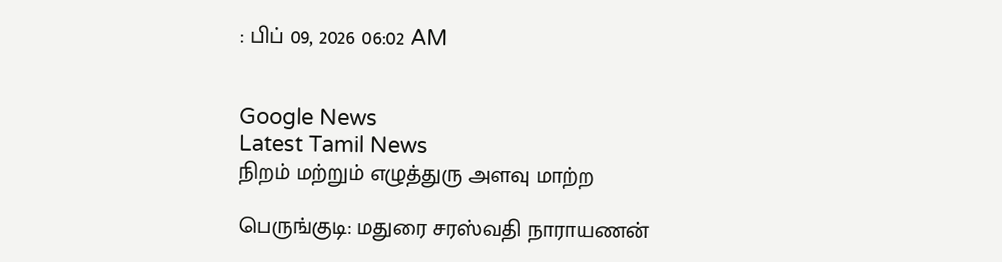: பிப் 09, 2026 06:02 AM


Google News
Latest Tamil News
நிறம் மற்றும் எழுத்துரு அளவு மாற்ற

பெருங்குடி: மதுரை சரஸ்வதி நாராயணன்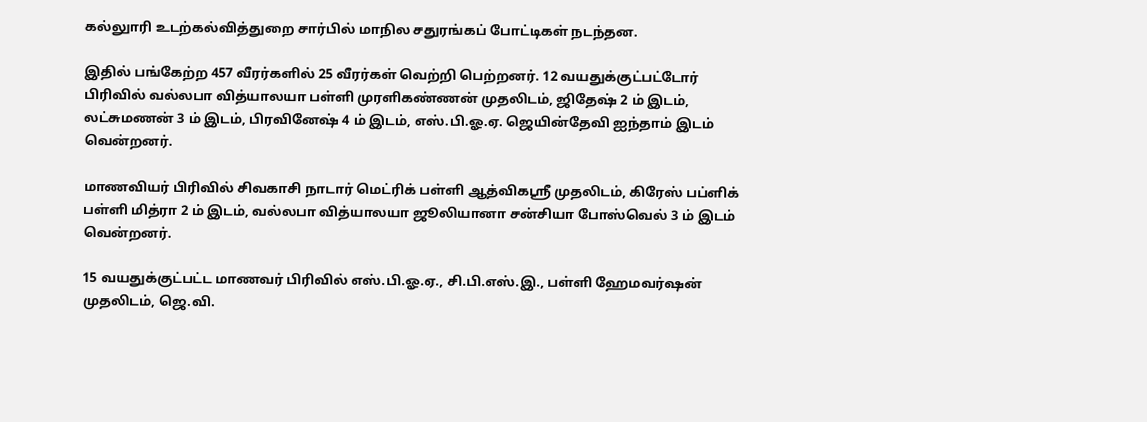கல்லுாரி உடற்கல்வித்துறை சார்பில் மாநில சதுரங்கப் போட்டிகள் நடந்தன.

இதில் பங்கேற்ற 457 வீரர்களில் 25 வீரர்கள் வெற்றி பெற்றனர். 12 வயதுக்குட்பட்டோர் பிரிவில் வல்லபா வித்யாலயா பள்ளி முரளிகண்ணன் முதலிடம், ஜிதேஷ் 2 ம் இடம், லட்சுமணன் 3 ம் இடம், பிரவினேஷ் 4 ம் இடம், எஸ்.பி.ஓ.ஏ. ஜெயின்தேவி ஐந்தாம் இடம் வென்றனர்.

மாணவியர் பிரிவில் சிவகாசி நாடார் மெட்ரிக் பள்ளி ஆத்விகஸ்ரீ முதலிடம், கிரேஸ் பப்ளிக் பள்ளி மித்ரா 2 ம் இடம், வல்லபா வித்யாலயா ஜூலியானா சன்சியா போஸ்வெல் 3 ம் இடம் வென்றனர்.

15 வயதுக்குட்பட்ட மாணவர் பிரிவில் எஸ்.பி.ஓ.ஏ., சி.பி.எஸ்.இ., பள்ளி ஹேமவர்ஷன் முதலிடம், ஜெ.வி.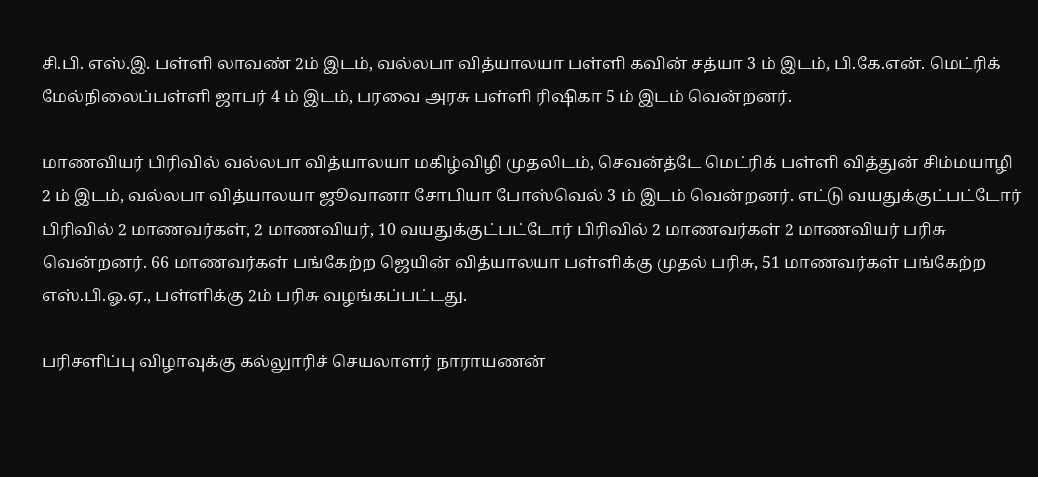சி.பி. எஸ்.இ. பள்ளி லாவண் 2ம் இடம், வல்லபா வித்யாலயா பள்ளி கவின் சத்யா 3 ம் இடம், பி.கே.என். மெட்ரிக் மேல்நிலைப்பள்ளி ஜாபர் 4 ம் இடம், பரவை அரசு பள்ளி ரிஷிகா 5 ம் இடம் வென்றனர்.

மாணவியர் பிரிவில் வல்லபா வித்யாலயா மகிழ்விழி முதலிடம், செவன்த்டே மெட்ரிக் பள்ளி வித்துன் சிம்மயாழி 2 ம் இடம், வல்லபா வித்யாலயா ஜூவானா சோபியா போஸ்வெல் 3 ம் இடம் வென்றனர். எட்டு வயதுக்குட்பட்டோர் பிரிவில் 2 மாணவர்கள், 2 மாணவியர், 10 வயதுக்குட்பட்டோர் பிரிவில் 2 மாணவர்கள் 2 மாணவியர் பரிசு வென்றனர். 66 மாணவர்கள் பங்கேற்ற ஜெயின் வித்யாலயா பள்ளிக்கு முதல் பரிசு, 51 மாணவர்கள் பங்கேற்ற எஸ்.பி.ஓ.ஏ., பள்ளிக்கு 2ம் பரிசு வழங்கப்பட்டது.

பரிசளிப்பு விழாவுக்கு கல்லுாரிச் செயலாளர் நாராயணன்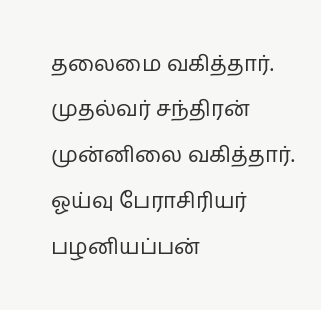தலைமை வகித்தார். முதல்வர் சந்திரன் முன்னிலை வகித்தார். ஓய்வு பேராசிரியர் பழனியப்பன்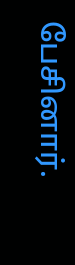பேசினார்.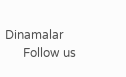Dinamalar
      Follow us